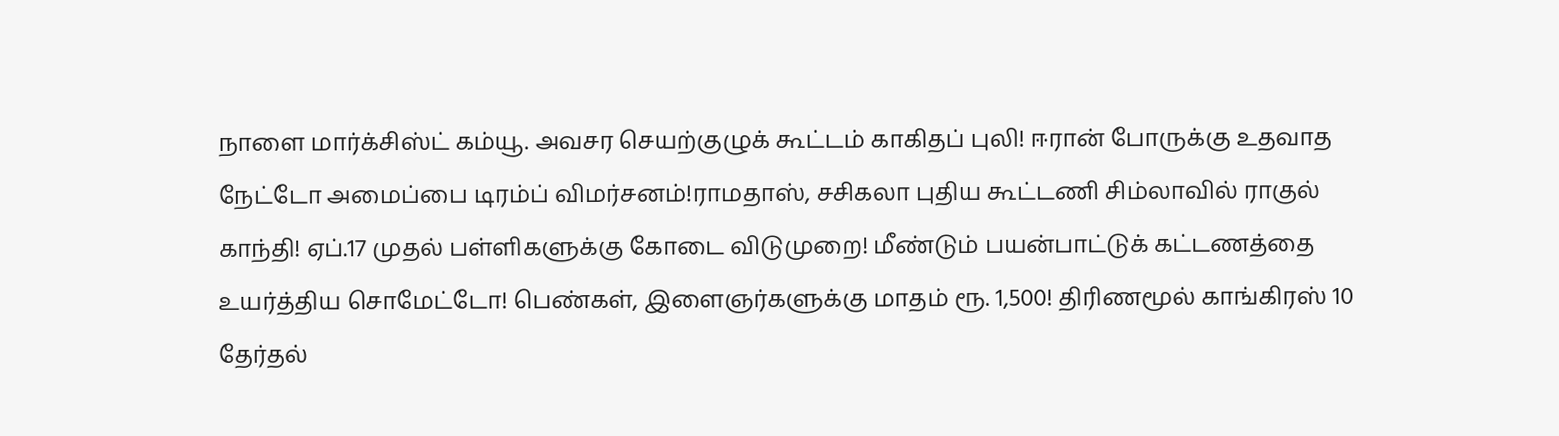நாளை மார்க்சிஸ்ட் கம்யூ. அவசர செயற்குழுக் கூட்டம் காகிதப் புலி! ஈரான் போருக்கு உதவாத நேட்டோ அமைப்பை டிரம்ப் விமர்சனம்!ராமதாஸ், சசிகலா புதிய கூட்டணி சிம்லாவில் ராகுல் காந்தி! ஏப்.17 முதல் பள்ளிகளுக்கு கோடை விடுமுறை! மீண்டும் பயன்பாட்டுக் கட்டணத்தை உயர்த்திய சொமேட்டோ! பெண்கள், இளைஞர்களுக்கு மாதம் ரூ. 1,500! திரிணமூல் காங்கிரஸ் 10 தேர்தல்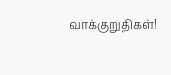வாக்குறுதிகள்!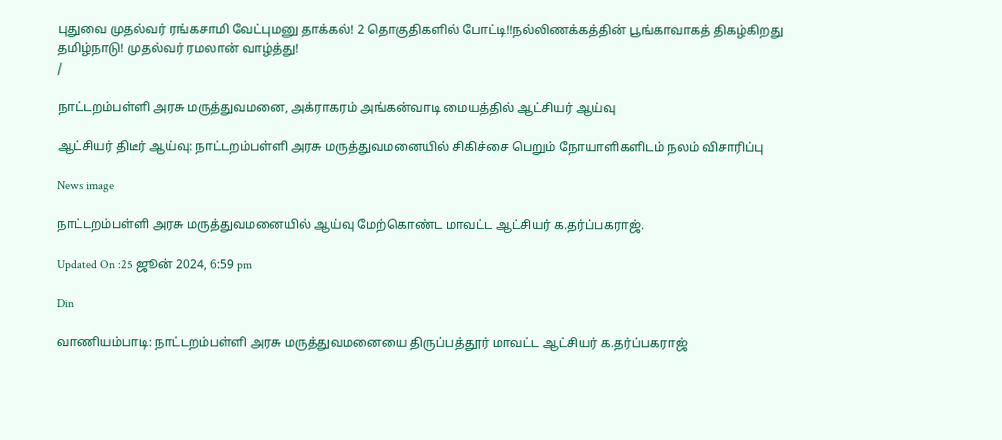புதுவை முதல்வர் ரங்கசாமி வேட்புமனு தாக்கல்! 2 தொகுதிகளில் போட்டி!!நல்லிணக்கத்தின் பூங்காவாகத் திகழ்கிறது தமிழ்நாடு! முதல்வர் ரமலான் வாழ்த்து!
/

நாட்டறம்பள்ளி அரசு மருத்துவமனை, அக்ராகரம் அங்கன்வாடி மையத்தில் ஆட்சியர் ஆய்வு

ஆட்சியர் திடீர் ஆய்வு: நாட்டறம்பள்ளி அரசு மருத்துவமனையில் சிகிச்சை பெறும் நோயாளிகளிடம் நலம் விசாரிப்பு

News image

நாட்டறம்பள்ளி அரசு மருத்துவமனையில் ஆய்வு மேற்கொண்ட மாவட்ட ஆட்சியர் க.தர்ப்பகராஜ்.

Updated On :25 ஜூன் 2024, 6:59 pm

Din

வாணியம்பாடி: நாட்டறம்பள்ளி அரசு மருத்துவமனையை திருப்பத்தூர் மாவட்ட ஆட்சியர் க.தர்ப்பகராஜ்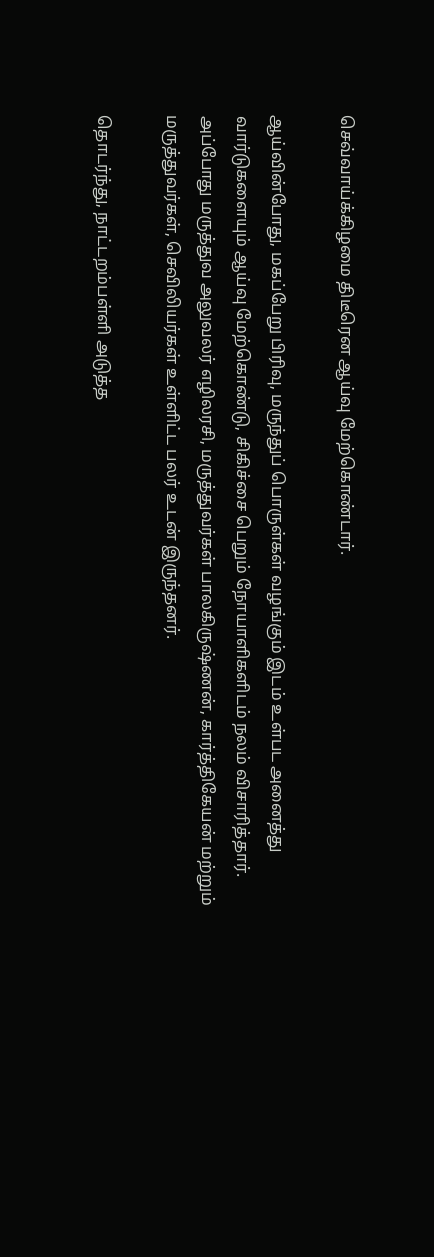செவ்வாய்க்கிழமை திடீரென ஆய்வு மேற்கொண்டார்.

ஆய்வின்போது, மகப்பேறு பிரிவு, மருந்துப் பொருள்கள் வழங்கும் இடம் உள்பட அனைத்து வார்டுகளையும் ஆய்வு மேற்கொண்டு, சிகிச்சை பெறும் நோயாளிகளிடம் நலம் விசாரித்தார். அப்போது மருத்துவ அலுவலர் எழிலரசி, மருத்துவர்கள் பாலகிருஷ்ணன், கார்த்திகேயன் மற்றும் மருத்துவர்கள், செவிலியர்கள் உள்ளிட்ட பலர் உடன் இருந்தனர்.

தொடர்ந்து, நாட்டறம்பள்ளி அடுத்த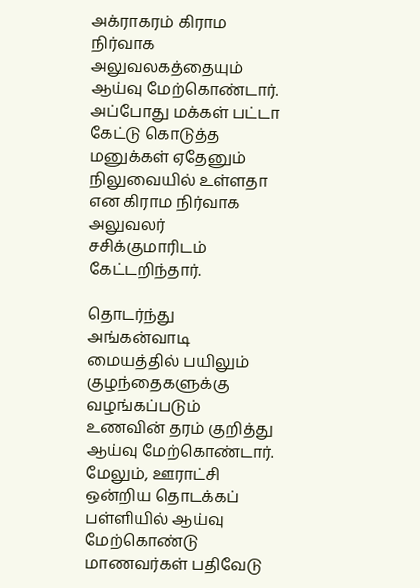அக்ராகரம் கிராம நிர்வாக அலுவலகத்தையும் ஆய்வு மேற்கொண்டார். அப்போது மக்கள் பட்டா கேட்டு கொடுத்த மனுக்கள் ஏதேனும் நிலுவையில் உள்ளதா என கிராம நிர்வாக அலுவலர் சசிக்குமாரிடம் கேட்டறிந்தார்.

தொடர்ந்து அங்கன்வாடி மையத்தில் பயிலும் குழந்தைகளுக்கு வழங்கப்படும் உணவின் தரம் குறித்து ஆய்வு மேற்கொண்டார். மேலும், ஊராட்சி ஒன்றிய தொடக்கப் பள்ளியில் ஆய்வு மேற்கொண்டு மாணவர்கள் பதிவேடு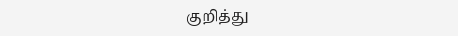குறித்து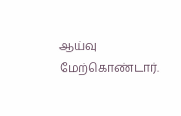ஆய்வு மேற்கொண்டார்.